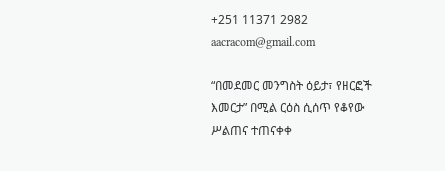+251 11371 2982 aacracom@gmail.com

“በመደመር መንግስት ዕይታ፣ የዘርፎች እመርታ” በሚል ርዕስ ሲሰጥ የቆየው ሥልጠና ተጠናቀቀ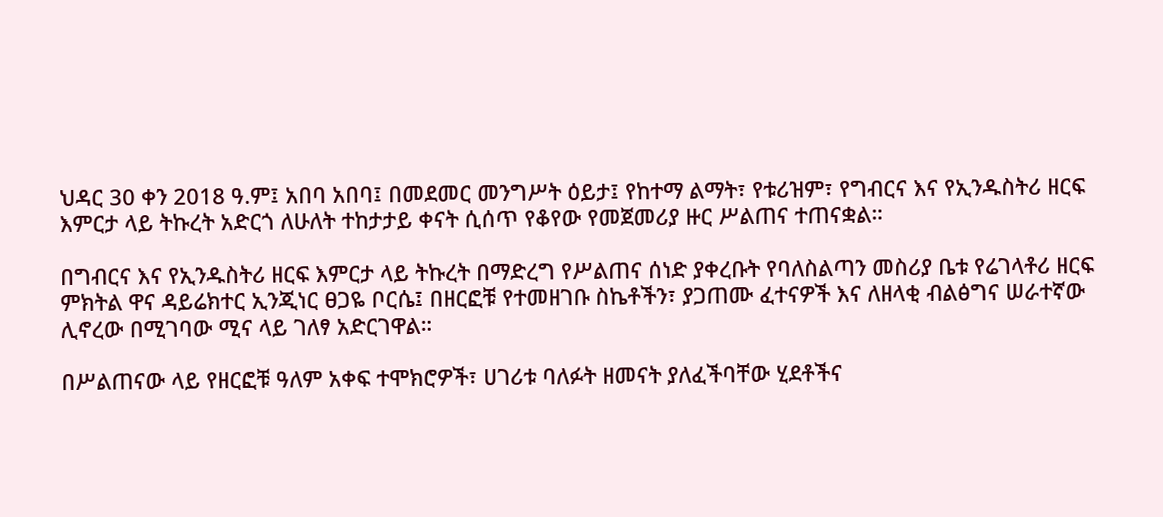ህዳር 30 ቀን 2018 ዓ.ም፤ አበባ አበባ፤ በመደመር መንግሥት ዕይታ፤ የከተማ ልማት፣ የቱሪዝም፣ የግብርና እና የኢንዱስትሪ ዘርፍ እምርታ ላይ ትኩረት አድርጎ ለሁለት ተከታታይ ቀናት ሲሰጥ የቆየው የመጀመሪያ ዙር ሥልጠና ተጠናቋል።

በግብርና እና የኢንዱስትሪ ዘርፍ እምርታ ላይ ትኩረት በማድረግ የሥልጠና ሰነድ ያቀረቡት የባለስልጣን መስሪያ ቤቱ የሬገላቶሪ ዘርፍ ምክትል ዋና ዳይሬክተር ኢንጂነር ፀጋዬ ቦርሴ፤ በዘርፎቹ የተመዘገቡ ስኬቶችን፣ ያጋጠሙ ፈተናዎች እና ለዘላቂ ብልፅግና ሠራተኛው ሊኖረው በሚገባው ሚና ላይ ገለፃ አድርገዋል።

በሥልጠናው ላይ የዘርፎቹ ዓለም አቀፍ ተሞክሮዎች፣ ሀገሪቱ ባለፉት ዘመናት ያለፈችባቸው ሂደቶችና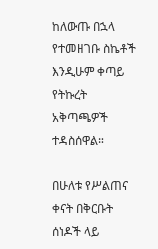ከለውጡ በኋላ የተመዘገቡ ስኬቶች እንዲሁም ቀጣይ የትኩረት አቅጣጫዎች ተዳስሰዋል።

በሁለቱ የሥልጠና ቀናት በቅርቡት ሰነዶች ላይ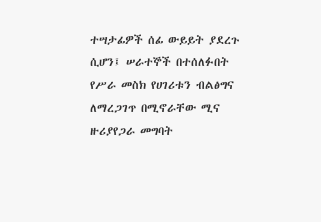ተሣታፊዎች ሰፊ ውይይት ያደረጉ ሲሆን፤ ሠራተኞች በተሰለፉበት የሥራ መስክ የሀገሪቱን ብልፅግና ለማረጋገጥ በሚኖራቸው ሚና ዙሪያየጋራ መግባት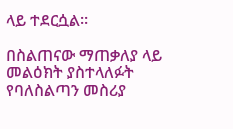ላይ ተደርሷል።

በስልጠናው ማጠቃለያ ላይ መልዕክት ያስተላለፉት የባለስልጣን መስሪያ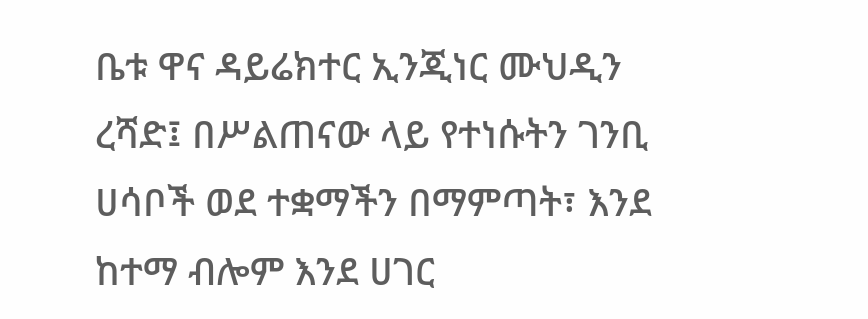ቤቱ ዋና ዳይሬክተር ኢንጂነር ሙህዲን ረሻድ፤ በሥልጠናው ላይ የተነሱትን ገንቢ ሀሳቦች ወደ ተቋማችን በማምጣት፣ እንደ ከተማ ብሎም እንደ ሀገር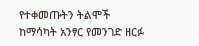የተቀመጡትን ትልሞች ከማሳካት አንፃር የመንገድ ዘርፉ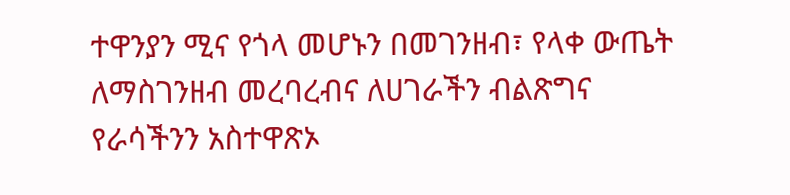ተዋንያን ሚና የጎላ መሆኑን በመገንዘብ፣ የላቀ ውጤት ለማስገንዘብ መረባረብና ለሀገራችን ብልጽግና የራሳችንን አስተዋጽኦ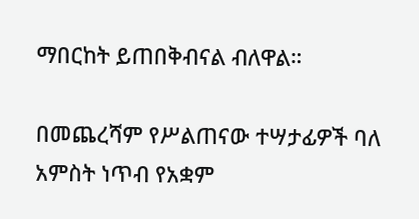ማበርከት ይጠበቅብናል ብለዋል።

በመጨረሻም የሥልጠናው ተሣታፊዎች ባለ አምስት ነጥብ የአቋም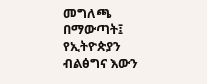መግለጫ በማውጣት፤ የኢትዮጵያን ብልፅግና እውን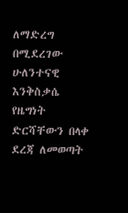ለማድረግ በሚደረገው ሁለንተናዊ እንቅስቃሴ የዜግነት ድርሻቸውን በላቀ ደረጃ ለመወጣት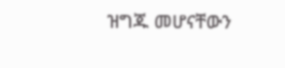ዝግጁ መሆናቸውን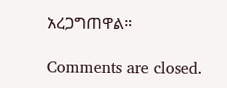አረጋግጠዋል።

Comments are closed.